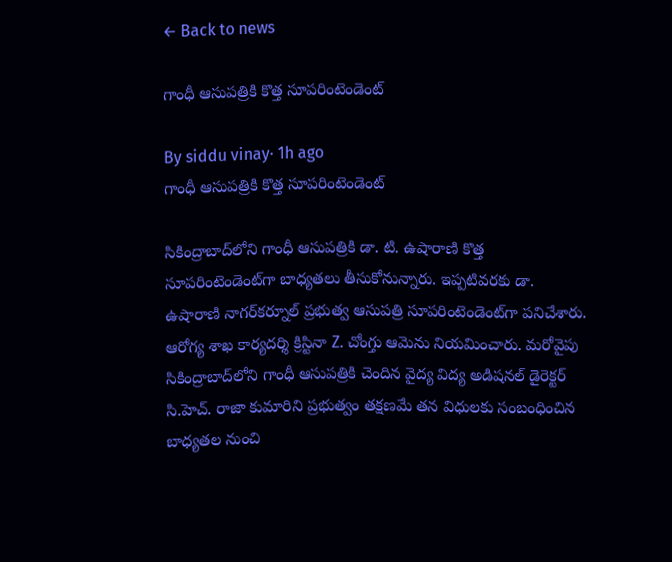← Back to news

గాంధీ ఆసుపత్రికి కొత్త సూపరింటెండెంట్

By siddu vinay· 1h ago
గాంధీ ఆసుపత్రికి కొత్త సూపరింటెండెంట్

సికింద్రాబాద్‌లోని గాంధీ ఆసుపత్రికి డా. టి. ఉషారాణి కొత్త సూపరింటెండెంట్‌గా బాధ్యతలు తీసుకోనున్నారు. ఇప్పటివరకు డా. ఉషారాణి నాగర్‌కర్నూల్ ప్రభుత్వ ఆసుపత్రి సూపరింటెండెంట్‌గా పనిచేశారు. ఆరోగ్య శాఖ కార్యదర్శి క్రిస్టినా Z. చోంగ్తు ఆమెను నియమించారు. మరోవైపు సికింద్రాబాద్‌లోని గాంధీ ఆసుపత్రికి చెందిన వైద్య విద్య అడిషనల్ డైరెక్టర్ సి.హెచ్. రాజా కుమారిని ప్రభుత్వం తక్షణమే తన విధులకు సంబంధించిన బాధ్యతల నుంచి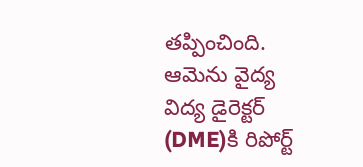తప్పించింది. ఆమెను వైద్య విద్య డైరెక్టర్ (DME)కి రిపోర్ట్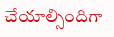చేయాల్సిందిగా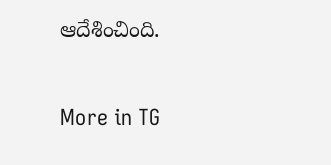ఆదేశించింది.

More in TG